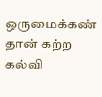ஒருமைக்கண் தான் கற்ற கல்வி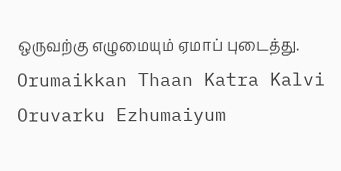ஒருவற்கு எழுமையும் ஏமாப் புடைத்து.
Orumaikkan Thaan Katra Kalvi Oruvarku Ezhumaiyum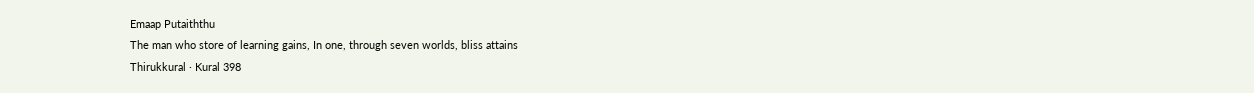Emaap Putaiththu
The man who store of learning gains, In one, through seven worlds, bliss attains
Thirukkural · Kural 398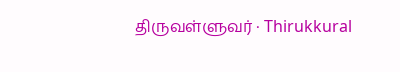திருவள்ளுவர் · Thirukkural